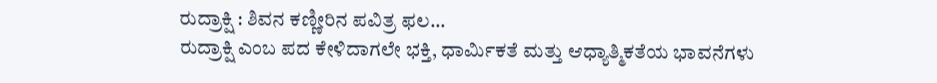ರುದ್ರಾಕ್ಷಿ : ಶಿವನ ಕಣ್ಣೀರಿನ ಪವಿತ್ರ ಫಲ…
ರುದ್ರಾಕ್ಷಿ ಎಂಬ ಪದ ಕೇಳಿದಾಗಲೇ ಭಕ್ತಿ, ಧಾರ್ಮಿಕತೆ ಮತ್ತು ಆಧ್ಯಾತ್ಮಿಕತೆಯ ಭಾವನೆಗಳು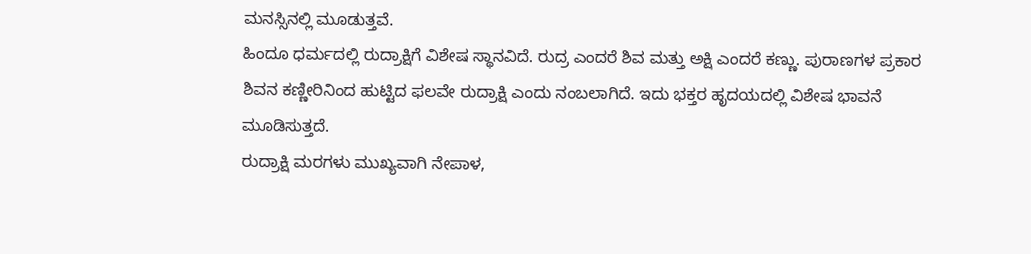ಮನಸ್ಸಿನಲ್ಲಿ ಮೂಡುತ್ತವೆ.
ಹಿಂದೂ ಧರ್ಮದಲ್ಲಿ ರುದ್ರಾಕ್ಷಿಗೆ ವಿಶೇಷ ಸ್ಥಾನವಿದೆ. ರುದ್ರ ಎಂದರೆ ಶಿವ ಮತ್ತು ಅಕ್ಷಿ ಎಂದರೆ ಕಣ್ಣು. ಪುರಾಣಗಳ ಪ್ರಕಾರ ಶಿವನ ಕಣ್ಣೀರಿನಿಂದ ಹುಟ್ಟಿದ ಫಲವೇ ರುದ್ರಾಕ್ಷಿ ಎಂದು ನಂಬಲಾಗಿದೆ. ಇದು ಭಕ್ತರ ಹೃದಯದಲ್ಲಿ ವಿಶೇಷ ಭಾವನೆ ಮೂಡಿಸುತ್ತದೆ.
ರುದ್ರಾಕ್ಷಿ ಮರಗಳು ಮುಖ್ಯವಾಗಿ ನೇಪಾಳ,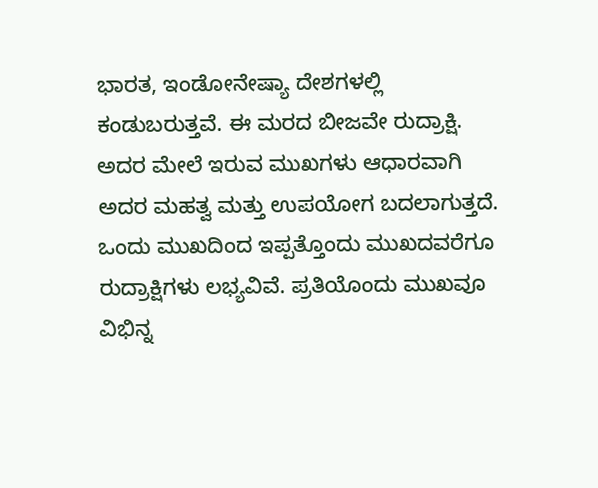ಭಾರತ, ಇಂಡೋನೇಷ್ಯಾ ದೇಶಗಳಲ್ಲಿ ಕಂಡುಬರುತ್ತವೆ. ಈ ಮರದ ಬೀಜವೇ ರುದ್ರಾಕ್ಷಿ. ಅದರ ಮೇಲೆ ಇರುವ ಮುಖಗಳು ಆಧಾರವಾಗಿ ಅದರ ಮಹತ್ವ ಮತ್ತು ಉಪಯೋಗ ಬದಲಾಗುತ್ತದೆ. ಒಂದು ಮುಖದಿಂದ ಇಪ್ಪತ್ತೊಂದು ಮುಖದವರೆಗೂ ರುದ್ರಾಕ್ಷಿಗಳು ಲಭ್ಯವಿವೆ. ಪ್ರತಿಯೊಂದು ಮುಖವೂ ವಿಭಿನ್ನ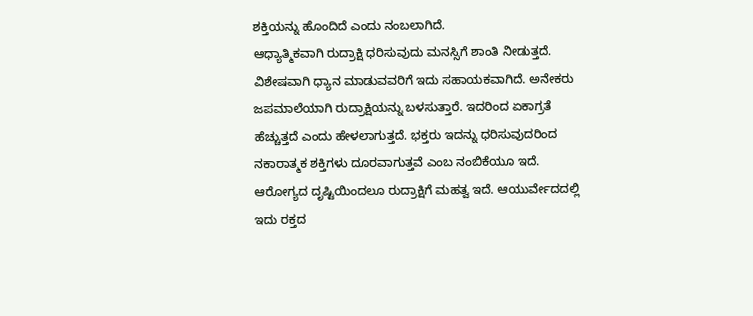ಶಕ್ತಿಯನ್ನು ಹೊಂದಿದೆ ಎಂದು ನಂಬಲಾಗಿದೆ.
ಆಧ್ಯಾತ್ಮಿಕವಾಗಿ ರುದ್ರಾಕ್ಷಿ ಧರಿಸುವುದು ಮನಸ್ಸಿಗೆ ಶಾಂತಿ ನೀಡುತ್ತದೆ. ವಿಶೇಷವಾಗಿ ಧ್ಯಾನ ಮಾಡುವವರಿಗೆ ಇದು ಸಹಾಯಕವಾಗಿದೆ. ಅನೇಕರು ಜಪಮಾಲೆಯಾಗಿ ರುದ್ರಾಕ್ಷಿಯನ್ನು ಬಳಸುತ್ತಾರೆ. ಇದರಿಂದ ಏಕಾಗ್ರತೆ ಹೆಚ್ಚುತ್ತದೆ ಎಂದು ಹೇಳಲಾಗುತ್ತದೆ. ಭಕ್ತರು ಇದನ್ನು ಧರಿಸುವುದರಿಂದ ನಕಾರಾತ್ಮಕ ಶಕ್ತಿಗಳು ದೂರವಾಗುತ್ತವೆ ಎಂಬ ನಂಬಿಕೆಯೂ ಇದೆ.
ಆರೋಗ್ಯದ ದೃಷ್ಟಿಯಿಂದಲೂ ರುದ್ರಾಕ್ಷಿಗೆ ಮಹತ್ವ ಇದೆ. ಆಯುರ್ವೇದದಲ್ಲಿ ಇದು ರಕ್ತದ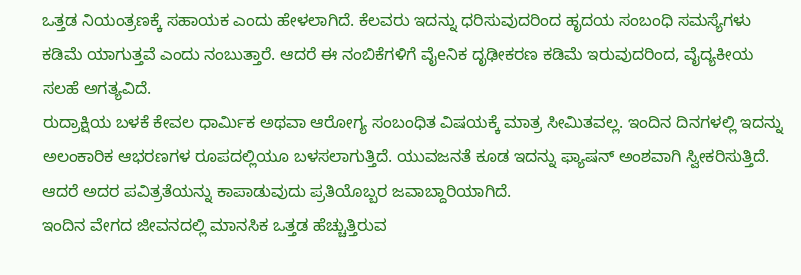ಒತ್ತಡ ನಿಯಂತ್ರಣಕ್ಕೆ ಸಹಾಯಕ ಎಂದು ಹೇಳಲಾಗಿದೆ. ಕೆಲವರು ಇದನ್ನು ಧರಿಸುವುದರಿಂದ ಹೃದಯ ಸಂಬಂಧಿ ಸಮಸ್ಯೆಗಳು ಕಡಿಮೆ ಯಾಗುತ್ತವೆ ಎಂದು ನಂಬುತ್ತಾರೆ. ಆದರೆ ಈ ನಂಬಿಕೆಗಳಿಗೆ ವೈeನಿಕ ದೃಢೀಕರಣ ಕಡಿಮೆ ಇರುವುದರಿಂದ, ವೈದ್ಯಕೀಯ ಸಲಹೆ ಅಗತ್ಯವಿದೆ.
ರುದ್ರಾಕ್ಷಿಯ ಬಳಕೆ ಕೇವಲ ಧಾರ್ಮಿಕ ಅಥವಾ ಆರೋಗ್ಯ ಸಂಬಂಧಿತ ವಿಷಯಕ್ಕೆ ಮಾತ್ರ ಸೀಮಿತವಲ್ಲ. ಇಂದಿನ ದಿನಗಳಲ್ಲಿ ಇದನ್ನು ಅಲಂಕಾರಿಕ ಆಭರಣಗಳ ರೂಪದಲ್ಲಿಯೂ ಬಳಸಲಾಗುತ್ತಿದೆ. ಯುವಜನತೆ ಕೂಡ ಇದನ್ನು ಫ್ಯಾಷನ್ ಅಂಶವಾಗಿ ಸ್ವೀಕರಿಸುತ್ತಿದೆ. ಆದರೆ ಅದರ ಪವಿತ್ರತೆಯನ್ನು ಕಾಪಾಡುವುದು ಪ್ರತಿಯೊಬ್ಬರ ಜವಾಬ್ದಾರಿಯಾಗಿದೆ.
ಇಂದಿನ ವೇಗದ ಜೀವನದಲ್ಲಿ ಮಾನಸಿಕ ಒತ್ತಡ ಹೆಚ್ಚುತ್ತಿರುವ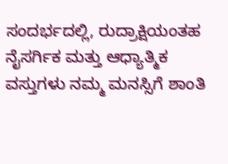ಸಂದರ್ಭದಲ್ಲಿ, ರುದ್ರಾಕ್ಷಿಯಂತಹ ನೈಸರ್ಗಿಕ ಮತ್ತು ಆಧ್ಯಾತ್ಮಿಕ ವಸ್ತುಗಳು ನಮ್ಮ ಮನಸ್ಸಿಗೆ ಶಾಂತಿ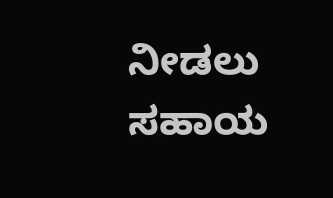ನೀಡಲು ಸಹಾಯ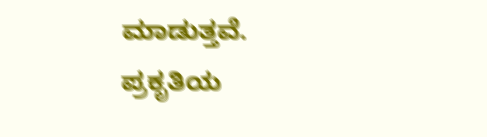ಮಾಡುತ್ತವೆ. ಪ್ರಕೃತಿಯ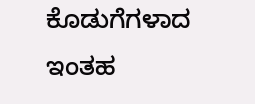ಕೊಡುಗೆಗಳಾದ ಇಂತಹ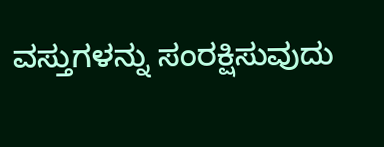ವಸ್ತುಗಳನ್ನು ಸಂರಕ್ಷಿಸುವುದು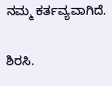ನಮ್ಮ ಕರ್ತವ್ಯವಾಗಿದೆ.

ಶಿರಸಿ.